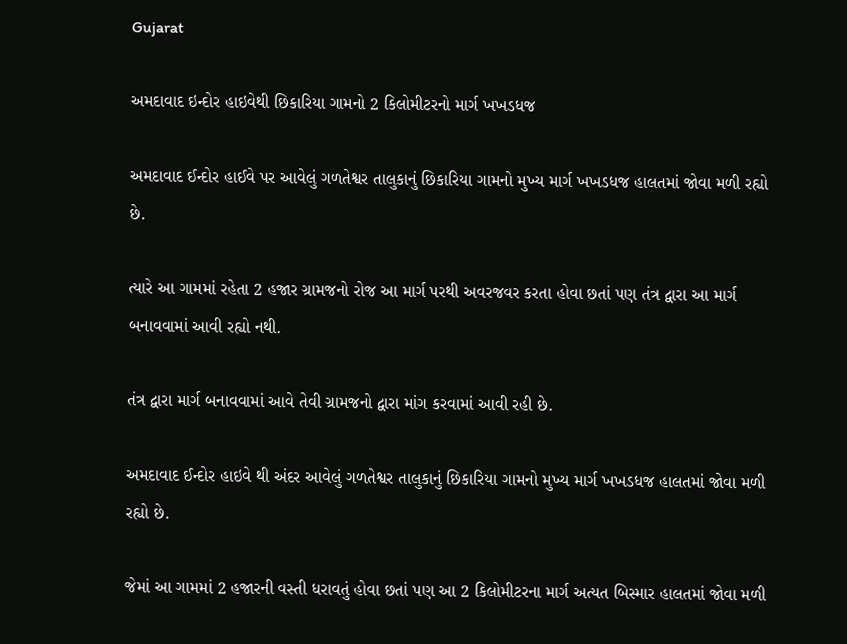Gujarat

અમદાવાદ ઇન્દોર હાઇવેથી છિકારિયા ગામનો 2 કિલોમીટરનો માર્ગ ખખડધજ

અમદાવાદ ઈન્દોર હાઈવે પર આવેલું ગળતેશ્વર તાલુકાનું છિકારિયા ગામનો મુખ્ય માર્ગ ખખડધજ હાલતમાં જોવા મળી રહ્યો છે.

ત્યારે આ ગામમાં રહેતા 2 હજાર ગ્રામજનો રોજ આ માર્ગ પરથી અવરજવર કરતા હોવા છતાં પણ તંત્ર દ્વારા આ માર્ગ બનાવવામાં આવી રહ્યો નથી.

તંત્ર દ્વારા માર્ગ બનાવવામાં આવે તેવી ગ્રામજનો દ્વારા માંગ કરવામાં આવી રહી છે.

અમદાવાદ ઈન્દોર હાઇવે થી અંદર આવેલું ગળતેશ્વર તાલુકાનું છિકારિયા ગામનો મુખ્ય માર્ગ ખખડધજ હાલતમાં જોવા મળી રહ્યો છે.

જેમાં આ ગામમાં 2 હજારની વસ્તી ધરાવતું હોવા છતાં પણ આ 2 કિલોમીટરના માર્ગ અત્યત બિસ્માર હાલતમાં જોવા મળી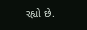રહ્યો છે.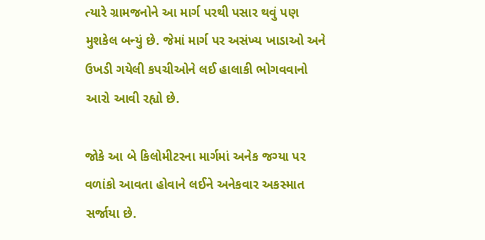ત્યારે ગ્રામજનોને આ માર્ગ પરથી પસાર થવું પણ મુશકેલ બન્યું છે. જેમાં માર્ગ પર અસંખ્ય ખાડાઓ અને ઉખડી ગયેલી કપચીઓને લઈ હાલાકી ભોગવવાનો આરો આવી રહ્યો છે.

જોકે આ બે કિલોમીટરના માર્ગમાં અનેક જગ્યા પર વળાંકો આવતા હોવાને લઈને અનેકવાર અકસ્માત સર્જાયા છે.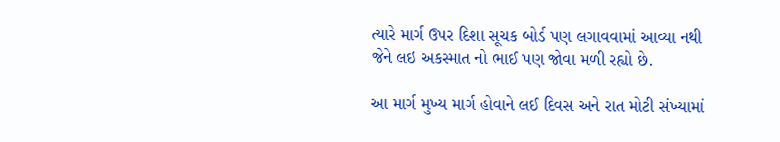ત્યારે માર્ગ ઉપર દિશા સૂચક બોર્ડ પણ લગાવવામાં આવ્યા નથી જેને લઇ અકસ્માત નો ભાઈ પણ જોવા મળી રહ્યો છે.

આ માર્ગ મુખ્ય માર્ગ હોવાને લઈ દિવસ અને રાત મોટી સંખ્યામાં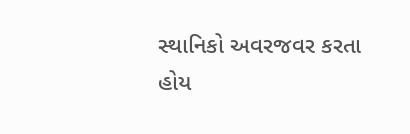સ્થાનિકો અવરજવર કરતા હોય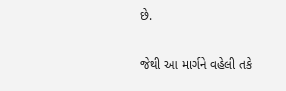છે.

જેથી આ માર્ગને વહેલી તકે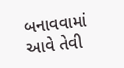બનાવવામાં આવે તેવી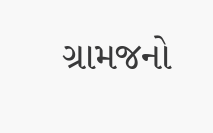ગ્રામજનો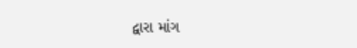દ્વારા માંગ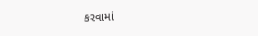કરવામાં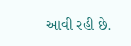આવી રહી છે.